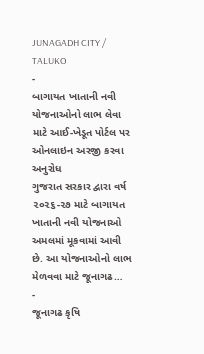JUNAGADH CITY / TALUKO
-
બાગાયત ખાતાની નવી યોજનાઓનો લાભ લેવા માટે આઈ-ખેડૂત પોર્ટલ પર ઓનલાઇન અરજી કરવા અનુરોધ
ગુજરાત સરકાર દ્વારા વર્ષ ૨૦૨૬-૨૭ માટે બાગાયત ખાતાની નવી યોજનાઓ અમલમાં મૂકવામાં આવી છે. આ યોજનાઓનો લાભ મેળવવા માટે જૂનાગઢ…
-
જૂનાગઢ કૃષિ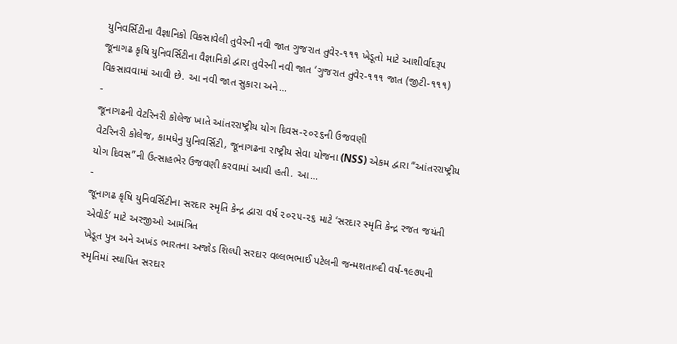યુનિવર્સિટીના વૈજ્ઞાનિકો વિકસાવેલી તુવેરની નવી જાત ગુજરાત તુવેર-૧૧૧ ખેડૂતો માટે આશીર્વાદરૂપ
જૂનાગઢ કૃષિ યુનિવર્સિટીના વૈજ્ઞાનિકો દ્વારા તુવેરની નવી જાત ‘ગુજરાત તુવેર-૧૧૧ જાત (જીટી-૧૧૧) વિકસાવવામાં આવી છે. આ નવી જાત સુકારા અને…
-
જૂનાગઢની વેટરિનરી કોલેજ ખાતે આંતરરાષ્ટ્રીય યોગ દિવસ-૨૦૨૬ની ઉજવણી
વેટરિનરી કોલેજ, કામધેનુ યુનિવર્સિટી, જૂનાગઢના રાષ્ટ્રીય સેવા યોજના (NSS) એકમ દ્વારા “આંતરરાષ્ટ્રીય યોગ દિવસ”ની ઉત્સાહભેર ઉજવણી કરવામાં આવી હતી. આ…
-
જૂનાગઢ કૃષિ યુનિવર્સિટીના સરદાર સ્મૃતિ કેન્દ્ર દ્વારા વર્ષ ૨૦૨૫-૨૬ માટે ‘સરદાર સ્મૃતિ કેન્દ્ર રજત જયંતી એવોર્ડ’ માટે અરજીઓ આમંત્રિત
ખેડૂત પુત્ર અને અખંડ ભારતના અજોડ શિલ્પી સરદાર વલ્લભભાઈ પટેલની જન્મશતાબ્દી વર્ષ-૧૯૭૫ની સ્મૃતિમાં સ્થાપિત સરદાર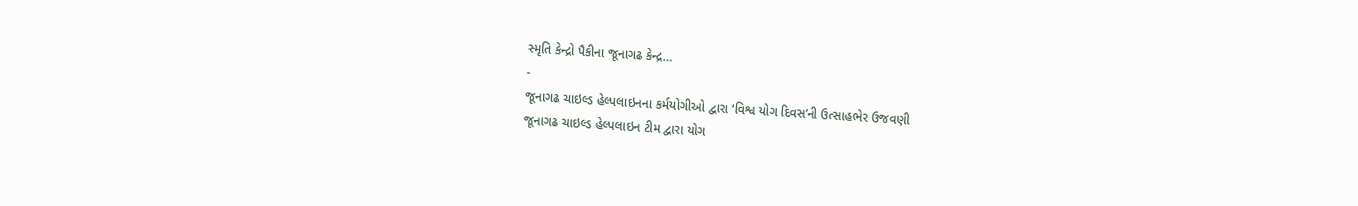સ્મૃતિ કેન્દ્રો પૈકીના જૂનાગઢ કેન્દ્ર…
-
જૂનાગઢ ચાઇલ્ડ હેલ્પલાઇનના કર્મયોગીઓ દ્વારા ‘વિશ્વ યોગ દિવસ’ની ઉત્સાહભેર ઉજવણી
જૂનાગઢ ચાઇલ્ડ હેલ્પલાઇન ટીમ દ્વારા યોગ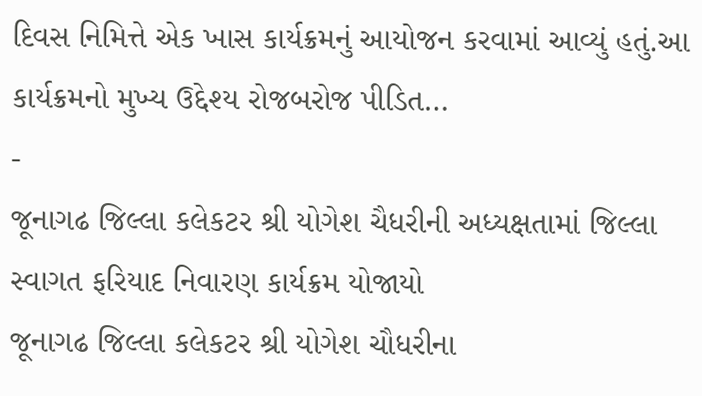દિવસ નિમિત્તે એક ખાસ કાર્યક્રમનું આયોજન કરવામાં આવ્યું હતું.આ કાર્યક્રમનો મુખ્ય ઉદ્દેશ્ય રોજબરોજ પીડિત…
-
જૂનાગઢ જિલ્લા કલેકટર શ્રી યોગેશ ચૈધરીની અધ્યક્ષતામાં જિલ્લા સ્વાગત ફરિયાદ નિવારણ કાર્યક્રમ યોજાયો
જૂનાગઢ જિલ્લા કલેકટર શ્રી યોગેશ ચૌધરીના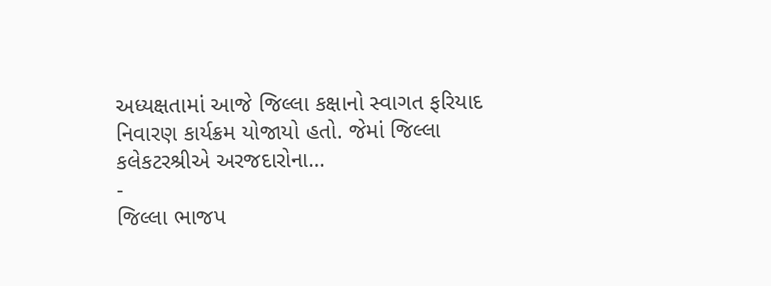અધ્યક્ષતામાં આજે જિલ્લા કક્ષાનો સ્વાગત ફરિયાદ નિવારણ કાર્યક્રમ યોજાયો હતો. જેમાં જિલ્લા કલેકટરશ્રીએ અરજદારોના…
-
જિલ્લા ભાજપ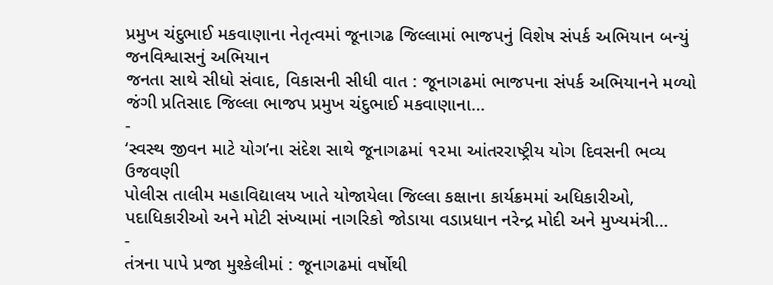પ્રમુખ ચંદુભાઈ મકવાણાના નેતૃત્વમાં જૂનાગઢ જિલ્લામાં ભાજપનું વિશેષ સંપર્ક અભિયાન બન્યું જનવિશ્વાસનું અભિયાન
જનતા સાથે સીધો સંવાદ, વિકાસની સીધી વાત : જૂનાગઢમાં ભાજપના સંપર્ક અભિયાનને મળ્યો જંગી પ્રતિસાદ જિલ્લા ભાજપ પ્રમુખ ચંદુભાઈ મકવાણાના…
-
‘સ્વસ્થ જીવન માટે યોગ’ના સંદેશ સાથે જૂનાગઢમાં ૧૨મા આંતરરાષ્ટ્રીય યોગ દિવસની ભવ્ય ઉજવણી
પોલીસ તાલીમ મહાવિદ્યાલય ખાતે યોજાયેલા જિલ્લા કક્ષાના કાર્યક્રમમાં અધિકારીઓ, પદાધિકારીઓ અને મોટી સંખ્યામાં નાગરિકો જોડાયા વડાપ્રધાન નરેન્દ્ર મોદી અને મુખ્યમંત્રી…
-
તંત્રના પાપે પ્રજા મુશ્કેલીમાં : જૂનાગઢમાં વર્ષોથી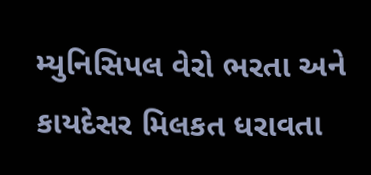મ્યુનિસિપલ વેરો ભરતા અને કાયદેસર મિલકત ધરાવતા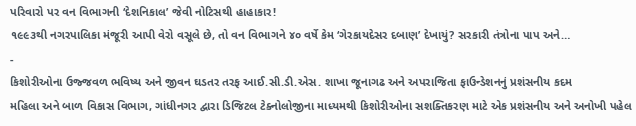પરિવારો પર વન વિભાગની ‘દેશનિકાલ’ જેવી નોટિસથી હાહાકાર!
૧૯૯૩થી નગરપાલિકા મંજૂરી આપી વેરો વસૂલે છે, તો વન વિભાગને ૪૦ વર્ષે કેમ ‘ગેરકાયદેસર દબાણ’ દેખાયું? સરકારી તંત્રોના પાપ અને…
-
કિશોરીઓના ઉજ્જવળ ભવિષ્ય અને જીવન ઘડતર તરફ આઈ.સી.ડી.એસ. શાખા જૂનાગઢ અને અપરાજિતા ફાઉન્ડેશનનું પ્રશંસનીય કદમ
મહિલા અને બાળ વિકાસ વિભાગ, ગાંધીનગર દ્વારા ડિજિટલ ટેક્નોલોજીના માધ્યમથી કિશોરીઓના સશક્તિકરણ માટે એક પ્રશંસનીય અને અનોખી પહેલ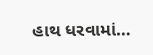હાથ ધરવામાં…